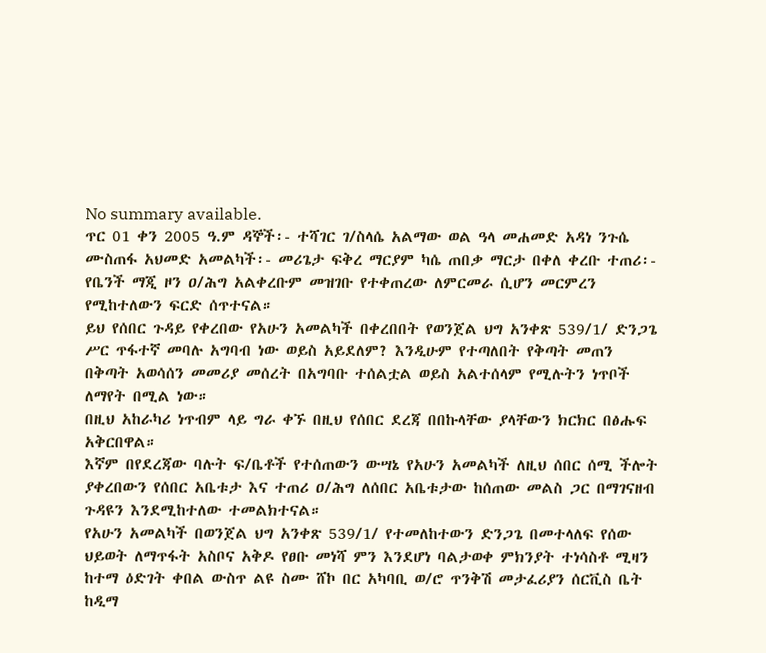No summary available.
ጥር 01 ቀን 2005 ዓ.ም ዳኞች፡- ተሻገር ገ/ስላሴ አልማው ወል ዓላ መሐመድ አዳነ ንጉሴ ሙስጠፋ አህመድ አመልካች፡- መሪጌታ ፍቅረ ማርያም ካሴ ጠበቃ ማርታ በቀለ ቀረቡ ተጠሪ፡- የቤንች ማጂ ዞን ዐ/ሕግ አልቀረቡም መዝገቡ የተቀጠረው ለምርመራ ሲሆን መርምረን የሚከተለውን ፍርድ ሰጥተናል።
ይህ የሰበር ጉዳይ የቀረበው የአሁን አመልካች በቀረበበት የወንጀል ህግ አንቀጽ 539/1/ ድንጋጌ ሥር ጥፋተኛ መባሉ አግባብ ነው ወይስ አይደለም? እንዲሁም የተጣለበት የቅጣት መጠን በቅጣት አወሳሰን መመሪያ መሰረት በአግባቡ ተሰልቷል ወይስ አልተሰላም የሚሉትን ነጥቦች ለማየት በሚል ነው።
በዚህ አከራካሪ ነጥብም ላይ ግራ ቀኙ በዚህ የሰበር ደረጃ በበኩላቸው ያላቸውን ክርክር በፅሑፍ አቅርበዋል።
እኛም በየደረጃው ባሉት ፍ/ቤቶች የተሰጠውን ውሣኔ የአሁን አመልካች ለዚህ ሰበር ሰሚ ችሎት ያቀረበውን የሰበር አቤቱታ እና ተጠሪ ዐ/ሕግ ለሰበር አቤቱታው ከሰጠው መልስ ጋር በማገናዘብ ጉዳዩን እንደሚከተለው ተመልክተናል።
የአሁን አመልካች በወንጀል ህግ አንቀጽ 539/1/ የተመለከተውን ድንጋጌ በመተላለፍ የሰው ህይወት ለማጥፋት አስቦና አቅዶ የፀቡ መነሻ ምን እንደሆነ ባልታወቀ ምክንያት ተነሳስቶ ሚዛን ከተማ ዕድገት ቀበል ውስጥ ልዩ ስሙ ሸኮ በር አካባቢ ወ/ሮ ጥንቅሽ መታፈሪያን ሰርቪስ ቤት ከዲማ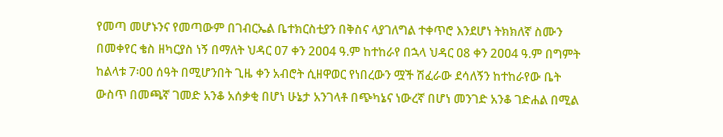የመጣ መሆኑንና የመጣውም በገብርኤል ቤተክርስቲያን በቅስና ላያገለግል ተቀጥሮ እንደሆነ ትክክለኛ ስሙን በመቀየር ቄስ ዘካርያስ ነኝ በማለት ህዳር ዐ7 ቀን 2ዐዐ4 ዓ.ም ከተከራየ በኋላ ህዳር ዐ8 ቀን 2ዐዐ4 ዓ.ም በግምት ከልላቱ 7፡ዐዐ ሰዓት በሚሆንበት ጊዜ ቀን አብሮት ሲዘዋወር የነበረውን ሟች ሽፈራው ደሳለኝን ከተከራየው ቤት ውስጥ በመጫኛ ገመድ አንቆ አሰቃቂ በሆነ ሁኔታ አንገላቶ በጭካኔና ነውረኛ በሆነ መንገድ አንቆ ገድሐል በሚል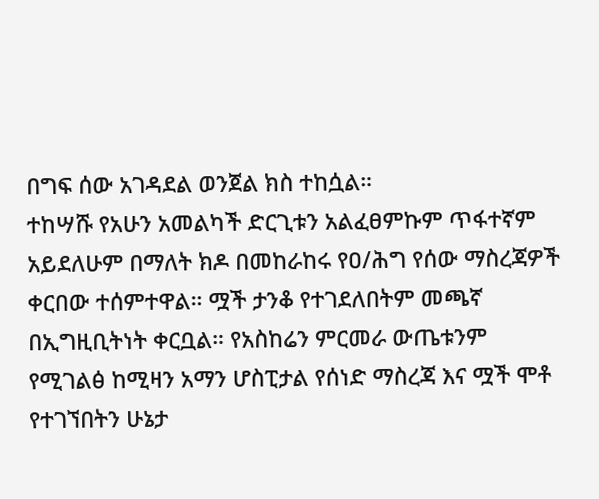በግፍ ሰው አገዳደል ወንጀል ክስ ተከሷል።
ተከሣሹ የአሁን አመልካች ድርጊቱን አልፈፀምኩም ጥፋተኛም አይደለሁም በማለት ክዶ በመከራከሩ የዐ/ሕግ የሰው ማስረጃዎች ቀርበው ተሰምተዋል። ሟች ታንቆ የተገደለበትም መጫኛ በኢግዚቢትነት ቀርቧል። የአስከሬን ምርመራ ውጤቱንም የሚገልፅ ከሚዛን አማን ሆስፒታል የሰነድ ማስረጃ እና ሟች ሞቶ የተገኘበትን ሁኔታ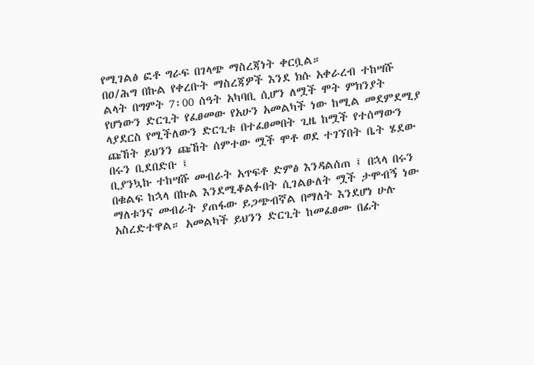የሚገልፅ ፎቶ ግራፍ በገላጭ ማስረጃነት ቀርቧል።
በዐ/ሕግ በኩል የቀረቡት ማስረጃዎች እንደ ክሱ አቀራረብ ተከሣሹ ልላት በግምት 7፡00 ሰዓት አካባቢ ሲሆን ለሟች ሞት ምክንያት የሆነውን ድርጊት የፈፀመው የአሁን አመልካች ነው ከሚል መደምደሚያ ላያደርስ የሚችለውን ድርጊቱ በተፈፀመበት ጊዜ ከሟች የተሰማውን ጩኸት ይህንን ጩኸት ሰምተው ሟች ሞቶ ወደ ተገኘበት ቤት ሄደው በሩን ቢደበድቡ ፤
ቢያንኳኩ ተከሣሹ መብራት አጥፍቶ ድምፅ እንዳልሰጠ ፤ በኋላ በሩን በቁልፍ ከኋላ በኩል እንደሚቆልፉበት ሲገልፁለት ሟች ታሞብኝ ነው ማለቱንና መብራት ያጠፋው ይጋጭብኛል በማለት እንደሆነ ሁሉ አስረድተዋል። አመልካች ይህንን ድርጊት ከመፈፀሙ በፊት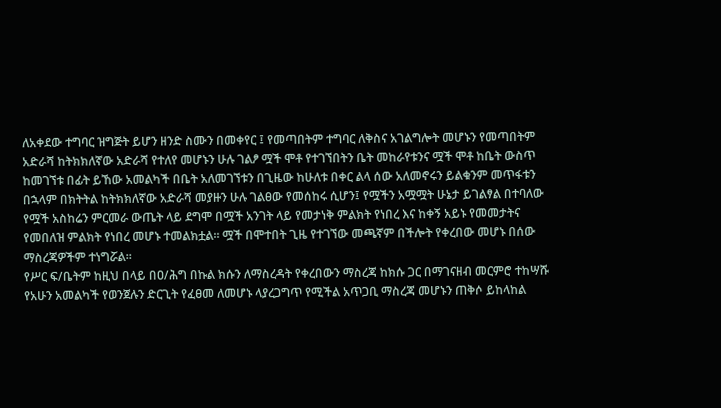ለአቀደው ተግባር ዝግጅት ይሆን ዘንድ ስሙን በመቀየር ፤ የመጣበትም ተግባር ለቅስና አገልግሎት መሆኑን የመጣበትም አድራሻ ከትክክለኛው አድራሻ የተለየ መሆኑን ሁሉ ገልፆ ሟች ሞቶ የተገኘበትን ቤት መከራየቱንና ሟች ሞቶ ከቤት ውስጥ ከመገኘቱ በፊት ይኸው አመልካች በቤት አለመገኘቱን በጊዜው ከሁለቱ በቀር ልላ ሰው አለመኖሩን ይልቁንም መጥፋቱን በኋላም በክትትል ከትክክለኛው አድራሻ መያዙን ሁሉ ገልፀው የመሰከሩ ሲሆን፤ የሟችን አሟሟት ሁኔታ ይገልፃል በተባለው የሟች አስከሬን ምርመራ ውጤት ላይ ደግሞ በሟች አንገት ላይ የመታነቅ ምልክት የነበረ እና ከቀኝ አይኑ የመመታትና የመበለዝ ምልክት የነበረ መሆኑ ተመልክቷል። ሟች በሞተበት ጊዜ የተገኘው መጫኛም በችሎት የቀረበው መሆኑ በሰው ማስረጃዎችም ተነግሯል።
የሥር ፍ/ቤትም ከዚህ በላይ በዐ/ሕግ በኩል ክሱን ለማስረዳት የቀረበውን ማስረጃ ከክሱ ጋር በማገናዘብ መርምሮ ተከሣሹ የአሁን አመልካች የወንጀሉን ድርጊት የፈፀመ ለመሆኑ ላያረጋግጥ የሚችል አጥጋቢ ማስረጃ መሆኑን ጠቅሶ ይከላከል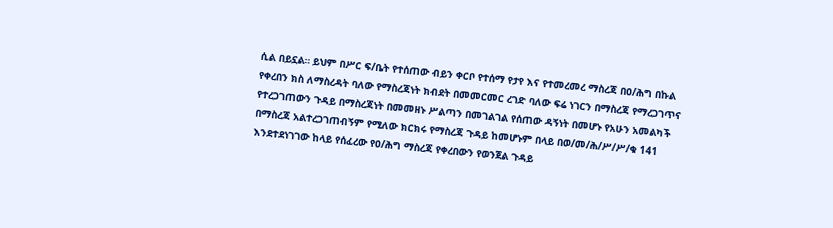ሲል በይኗል። ይህም በሥር ፍ/ቤት የተሰጠው ብይን ቀርቦ የተሰማ የታየ እና የተመረመረ ማስረጃ በዐ/ሕግ በኩል የቀረበን ክስ ለማስረዳት ባለው የማስረጃነት ክብደት በመመርመር ረገድ ባለው ፍሬ ነገርን በማስረጃ የማረጋገጥና የተረጋገጠውን ጉዳይ በማስረጃነት በመመዘኑ ሥልጣን በመገልገል የሰጠው ዳኝነት በመሆኑ የአሁን አመልካች በማስረጃ አልተረጋገጠብኝም የሚለው ክርክሩ የማስረጃ ጉዳይ ከመሆኑም በላይ በወ/መ/ሕ/ሥ/ሥ/ቁ 141 እንደተደነገገው ከላይ የሰፈረው የዐ/ሕግ ማስረጃ የቀረበውን የወንጀል ጉዳይ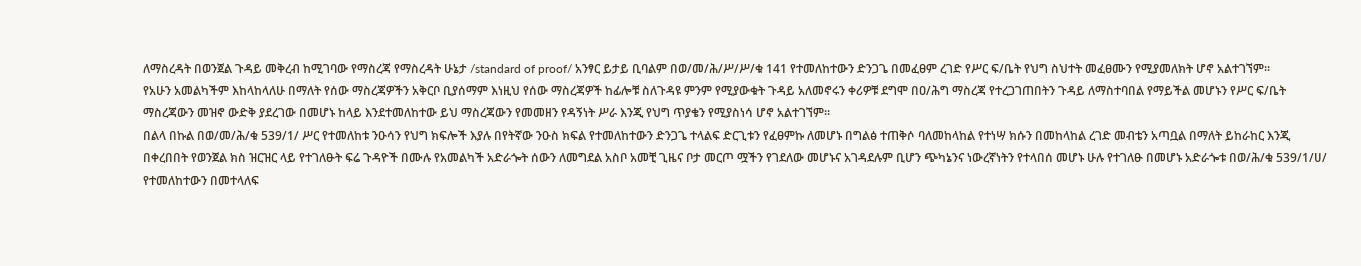ለማስረዳት በወንጀል ጉዳይ መቅረብ ከሚገባው የማስረጃ የማስረዳት ሁኔታ /standard of proof/ አንፃር ይታይ ቢባልም በወ/መ/ሕ/ሥ/ሥ/ቁ 141 የተመለከተውን ድንጋጌ በመፈፀም ረገድ የሥር ፍ/ቤት የህግ ስህተት መፈፀሙን የሚያመለክት ሆኖ አልተገኘም።
የአሁን አመልካችም እከላከላለሁ በማለት የሰው ማስረጃዎችን አቅርቦ ቢያሰማም እነዚህ የሰው ማስረጃዎች ከፊሎቹ ስለጉዳዩ ምንም የሚያውቁት ጉዳይ አለመኖሩን ቀሪዎቹ ደግሞ በዐ/ሕግ ማስረጃ የተረጋገጠበትን ጉዳይ ለማስተባበል የማይችል መሆኑን የሥር ፍ/ቤት ማስረጃውን መዝኖ ውድቅ ያደረገው በመሆኑ ከላይ እንደተመለከተው ይህ ማስረጃውን የመመዘን የዳኝነት ሥራ እንጂ የህግ ጥያቄን የሚያስነሳ ሆኖ አልተገኘም።
በልላ በኩል በወ/መ/ሕ/ቁ 539/1/ ሥር የተመለከቱ ንዑሳን የህግ ክፍሎች እያሉ በየትኛው ንዑስ ክፍል የተመለከተውን ድንጋጌ ተላልፍ ድርጊቱን የፈፀምኩ ለመሆኑ በግልፅ ተጠቅሶ ባለመከላከል የተነሣ ክሱን በመከላከል ረገድ መብቴን አጣቧል በማለት ይከራከር እንጂ በቀረበበት የወንጀል ክስ ዝርዝር ላይ የተገለፁት ፍሬ ጉዳዮች በሙሉ የአመልካች አድራጐት ሰውን ለመግደል አስቦ አመቺ ጊዜና ቦታ መርጦ ሟችን የገደለው መሆኑና አገዳደሉም ቢሆን ጭካኔንና ነውረኛነትን የተላበሰ መሆኑ ሁሉ የተገለፁ በመሆኑ አድራጐቱ በወ/ሕ/ቁ 539/1/ሀ/ የተመለከተውን በመተላለፍ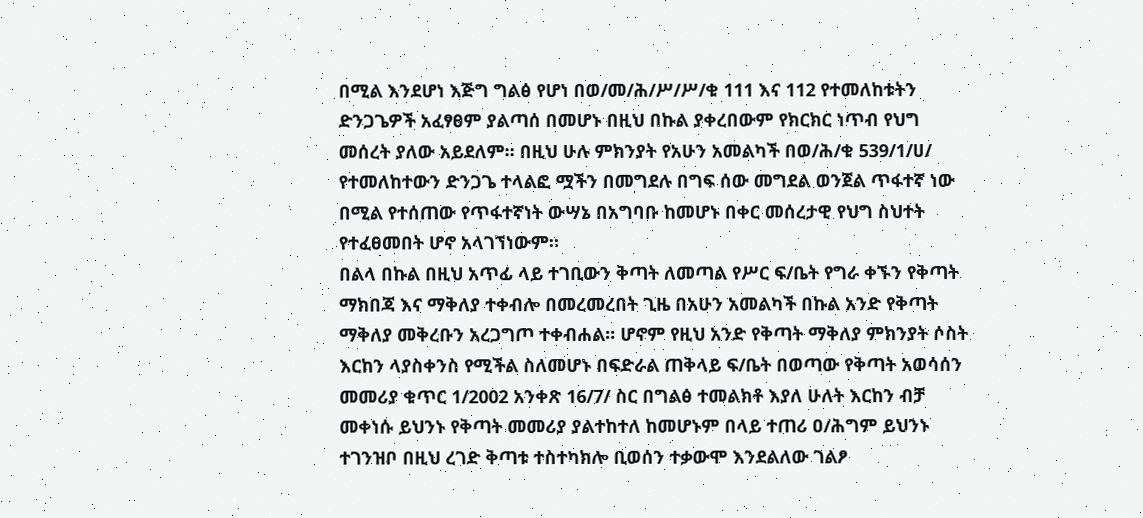በሚል እንደሆነ እጅግ ግልፅ የሆነ በወ/መ/ሕ/ሥ/ሥ/ቁ 111 እና 112 የተመለከቱትን ድንጋጌዎች አፈፃፀም ያልጣሰ በመሆኑ በዚህ በኩል ያቀረበውም የክርክር ነጥብ የህግ መሰረት ያለው አይደለም። በዚህ ሁሉ ምክንያት የአሁን አመልካች በወ/ሕ/ቁ 539/1/ሀ/ የተመለከተውን ድንጋጌ ተላልፎ ሟችን በመግደሉ በግፍ ሰው መግደል ወንጀል ጥፋተኛ ነው በሚል የተሰጠው የጥፋተኛነት ውሣኔ በአግባቡ ከመሆኑ በቀር መሰረታዊ የህግ ስህተት የተፈፀመበት ሆኖ አላገኘነውም።
በልላ በኩል በዚህ አጥፊ ላይ ተገቢውን ቅጣት ለመጣል የሥር ፍ/ቤት የግራ ቀኙን የቅጣት ማክበጃ እና ማቅለያ ተቀብሎ በመረመረበት ጊዜ በአሁን አመልካች በኩል አንድ የቅጣት ማቅለያ መቅረቡን አረጋግጦ ተቀብሐል። ሆኖም የዚህ አንድ የቅጣት ማቅለያ ምክንያት ሶስት እርከን ላያስቀንስ የሚችል ስለመሆኑ በፍድራል ጠቅላይ ፍ/ቤት በወጣው የቅጣት አወሳሰን መመሪያ ቁጥር 1/2002 አንቀጽ 16/7/ ስር በግልፅ ተመልክቶ እያለ ሁለት እርከን ብቻ መቀነሱ ይህንኑ የቅጣት መመሪያ ያልተከተለ ከመሆኑም በላይ ተጠሪ ዐ/ሕግም ይህንኑ ተገንዝቦ በዚህ ረገድ ቅጣቱ ተስተካክሎ ቢወሰን ተቃውሞ እንደልለው ገልፆ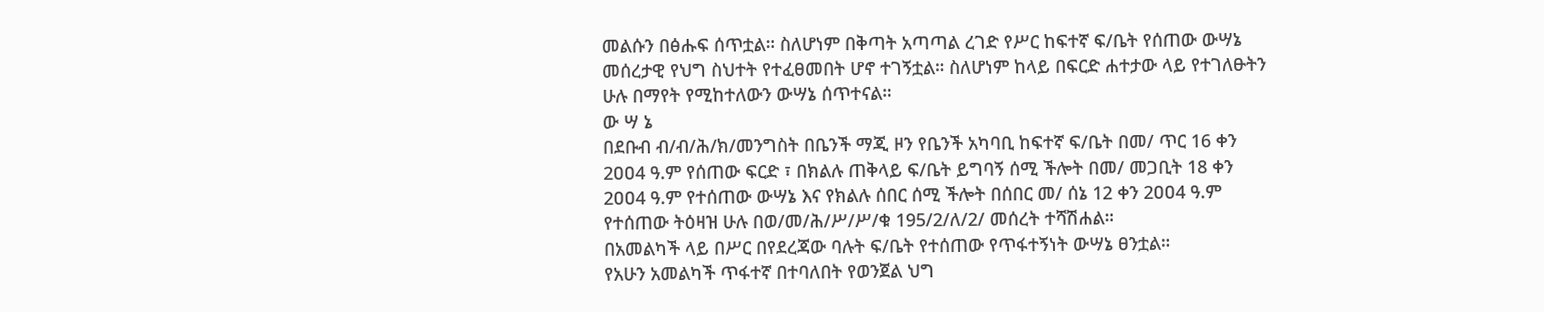መልሱን በፅሑፍ ሰጥቷል። ስለሆነም በቅጣት አጣጣል ረገድ የሥር ከፍተኛ ፍ/ቤት የሰጠው ውሣኔ መሰረታዊ የህግ ስህተት የተፈፀመበት ሆኖ ተገኝቷል። ስለሆነም ከላይ በፍርድ ሐተታው ላይ የተገለፁትን ሁሉ በማየት የሚከተለውን ውሣኔ ሰጥተናል።
ው ሣ ኔ
በደቡብ ብ/ብ/ሕ/ክ/መንግስት በቤንች ማጂ ዞን የቤንች አካባቢ ከፍተኛ ፍ/ቤት በመ/ ጥር 16 ቀን 2ዐዐ4 ዓ.ም የሰጠው ፍርድ ፣ በክልሉ ጠቅላይ ፍ/ቤት ይግባኝ ሰሚ ችሎት በመ/ መጋቢት 18 ቀን 2ዐዐ4 ዓ.ም የተሰጠው ውሣኔ እና የክልሉ ሰበር ሰሚ ችሎት በሰበር መ/ ሰኔ 12 ቀን 2ዐዐ4 ዓ.ም የተሰጠው ትዕዛዝ ሁሉ በወ/መ/ሕ/ሥ/ሥ/ቁ 195/2/ለ/2/ መሰረት ተሻሽሐል።
በአመልካች ላይ በሥር በየደረጃው ባሉት ፍ/ቤት የተሰጠው የጥፋተኝነት ውሣኔ ፀንቷል።
የአሁን አመልካች ጥፋተኛ በተባለበት የወንጀል ህግ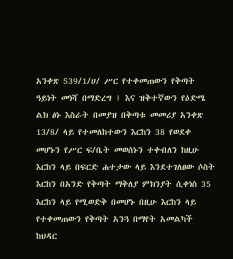አንቀጽ 539/1/ሀ/ ሥር የተቀመጠውን የቅጣት ዓይነት መነሻ በማድረግ ፤ እና ዝቅተኛውን የዕድሜ ልክ ፅኑ እስራት በመያዝ በቅጣቱ መመሪያ አንቀጽ 13/8/ ላይ የተመለከተውን እርከን 38 የወደቀ መሆኑን የሥር ፍ/ቤት መወሰኑን ተቀብለን ከዚሁ እርከን ላይ በፍርድ ሐተታው ላይ እንደተገለፀው ሶስት እርከን በአንድ የቅጣት ማቅለያ ምክንያት ሲቀነስ 35 እርከን ላይ የሚወድቅ በመሆኑ በዚሁ እርከን ላይ የተቀመጠውን የቅጣት አንጓ በማየት አመልካች ከህዳር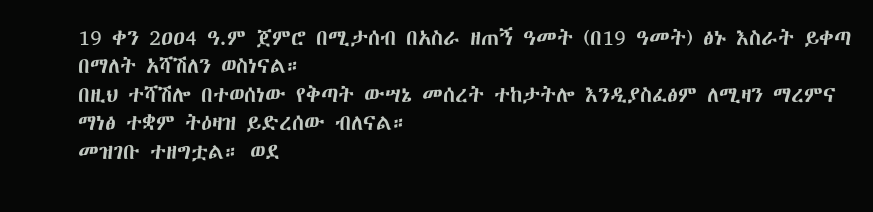19 ቀን 2ዐዐ4 ዓ.ም ጀምሮ በሚታሰብ በአስራ ዘጠኝ ዓመት (በ19 ዓመት) ፅኑ እስራት ይቀጣ በማለት አሻሽለን ወስነናል።
በዚህ ተሻሽሎ በተወሰነው የቅጣት ውሣኔ መሰረት ተከታትሎ እንዲያስፈፅም ለሚዛን ማረምና ማነፅ ተቋም ትዕዛዝ ይድረሰው ብለናል።
መዝገቡ ተዘግቷል። ወደ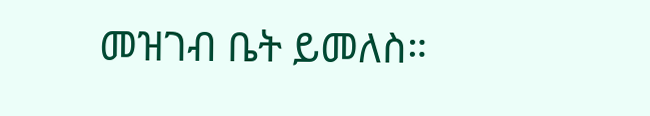መዝገብ ቤት ይመለስ።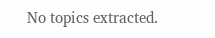No topics extracted.